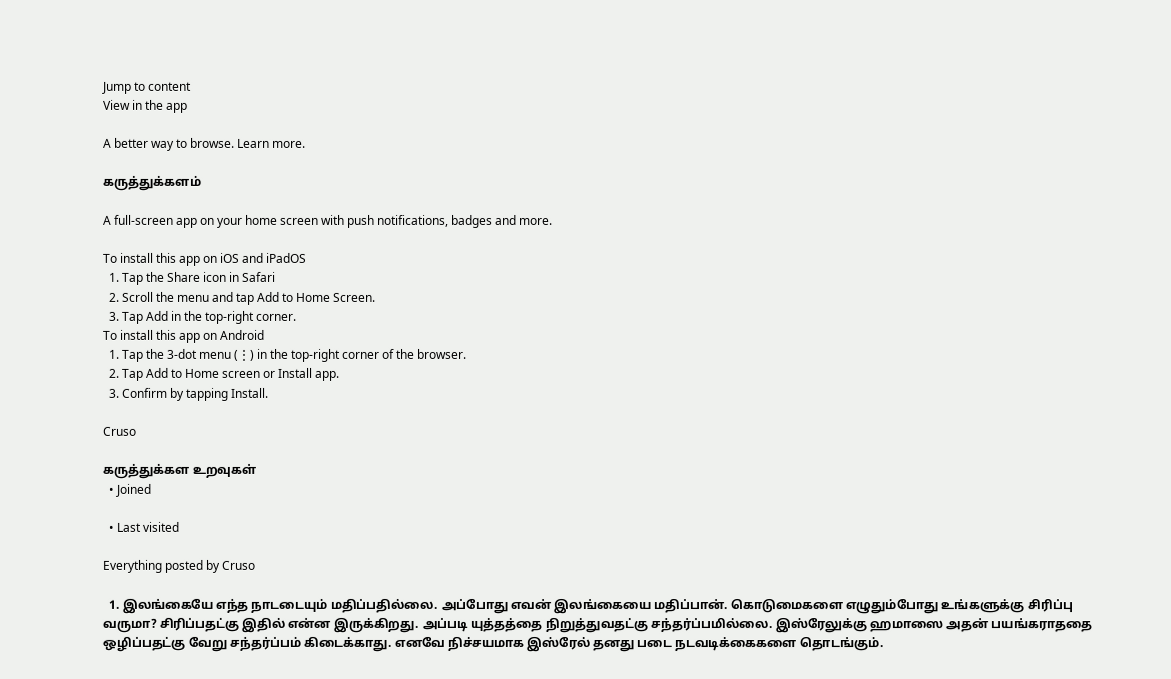Jump to content
View in the app

A better way to browse. Learn more.

கருத்துக்களம்

A full-screen app on your home screen with push notifications, badges and more.

To install this app on iOS and iPadOS
  1. Tap the Share icon in Safari
  2. Scroll the menu and tap Add to Home Screen.
  3. Tap Add in the top-right corner.
To install this app on Android
  1. Tap the 3-dot menu (⋮) in the top-right corner of the browser.
  2. Tap Add to Home screen or Install app.
  3. Confirm by tapping Install.

Cruso

கருத்துக்கள உறவுகள்
  • Joined

  • Last visited

Everything posted by Cruso

  1. இலங்கையே எந்த நாடடையும் மதிப்பதில்லை. அப்போது எவன் இலங்கையை மதிப்பான். கொடுமைகளை எழுதும்போது உங்களுக்கு சிரிப்பு வருமா? சிரிப்பதட்கு இதில் என்ன இருக்கிறது. அப்படி யுத்தத்தை நிறுத்துவதட்கு சந்தர்ப்பமில்லை. இஸ்ரேலுக்கு ஹமாஸை அதன் பயங்கராததை ஒழிப்பதட்கு வேறு சந்தர்ப்பம் கிடைக்காது. எனவே நிச்சயமாக இஸ்ரேல் தனது படை நடவடிக்கைகளை தொடங்கும்.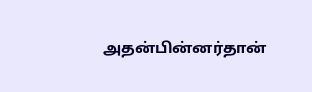அதன்பின்னர்தான்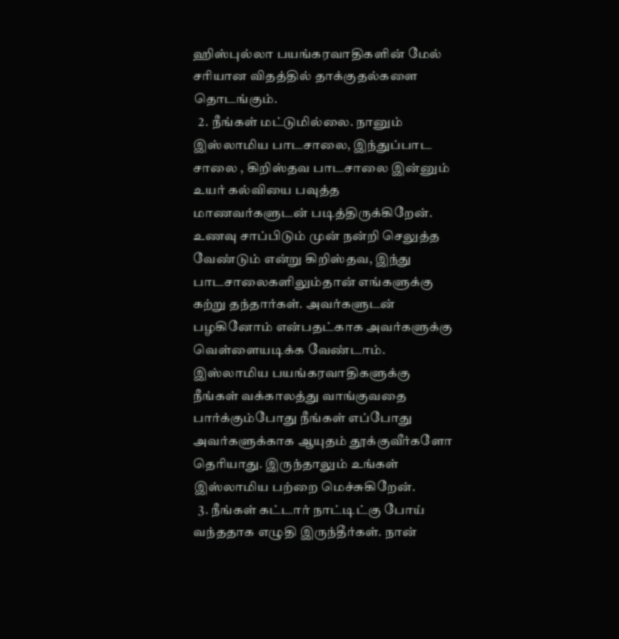ஹிஸ்புல்லா பயங்கரவாதிகளின் மேல் சரியான விதத்தில் தாக்குதல்களை தொடங்கும்.
  2. நீங்கள் மட்டுமில்லை. நானும் இஸ்லாமிய பாடசாலை, இந்துப்பாட சாலை , கிறிஸ்தவ பாடசாலை இன்னும் உயர் கல்வியை பவுத்த மாணவர்களுடன் படித்திருக்கிறேன். உணவு சாப்பிடும் முன் நன்றி செலுத்த வேண்டும் என்று கிறிஸ்தவ, இந்து பாடசாலைகளிலும்தான் எங்களுக்கு கற்று தந்தார்கள். அவர்களுடன் பழகினோம் என்பதட்காக அவர்களுக்கு வெள்ளையடிக்க வேண்டாம். இஸ்லாமிய பயங்கரவாதிகளுக்கு நீங்கள் வக்காலத்து வாங்குவதை பார்க்கும்போது நீங்கள் எப்போது அவர்களுக்காக ஆயுதம் தூக்குவீர்களோ தெரியாது. இருந்தாலும் உங்கள் இஸ்லாமிய பற்றை மெச்சுகிறேன்.
  3. நீங்கள் கட்டார் நாட்டிட்கு போய் வந்ததாக எழுதி இருந்தீர்கள். நான்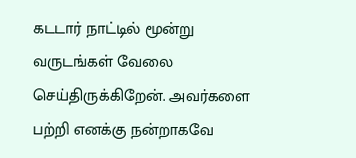கடடார் நாட்டில் மூன்று வருடங்கள் வேலை செய்திருக்கிறேன். அவர்களை பற்றி எனக்கு நன்றாகவே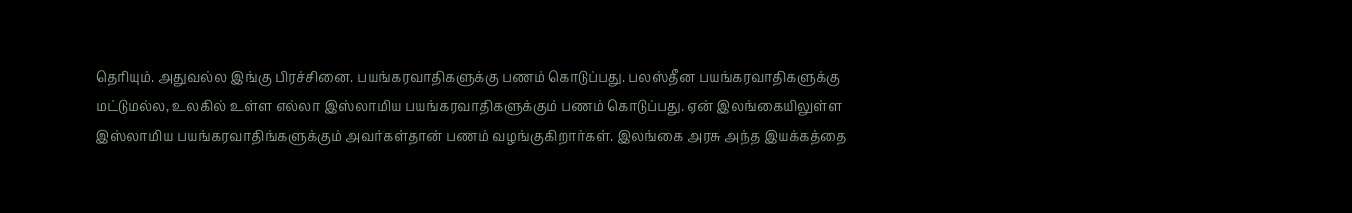தெரியும். அதுவல்ல இங்கு பிரச்சினை. பயங்கரவாதிகளுக்கு பணம் கொடுப்பது. பலஸ்தீன பயங்கரவாதிகளுக்கு மட்டுமல்ல, உலகில் உள்ள எல்லா இஸ்லாமிய பயங்கரவாதிகளுக்கும் பணம் கொடுப்பது. ஏன் இலங்கையிலுள்ள இஸ்லாமிய பயங்கரவாதிங்களுக்கும் அவர்கள்தான் பணம் வழங்குகிறார்கள். இலங்கை அரசு அந்த இயக்கத்தை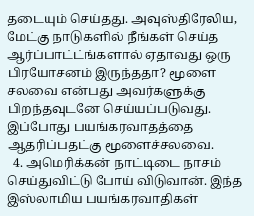தடையும் செய்தது. அவுஸ்திரேலிய, மேட்கு நாடுகளில் நீங்கள் செய்த ஆர்ப்பாட்ட்ங்களால் ஏதாவது ஒரு பிரயோசனம் இருந்ததா? மூளை சலவை என்பது அவர்களுக்கு பிறந்தவுடனே செய்யப்படுவது. இப்போது பயங்கரவாதத்தை ஆதரிப்பதட்கு மூளைச்சலவை.
  4. அமெரிக்கன் நாட்டிடை நாசம் செய்துவிட்டு போய் விடுவான். இந்த இஸ்லாமிய பயங்கரவாதிகள்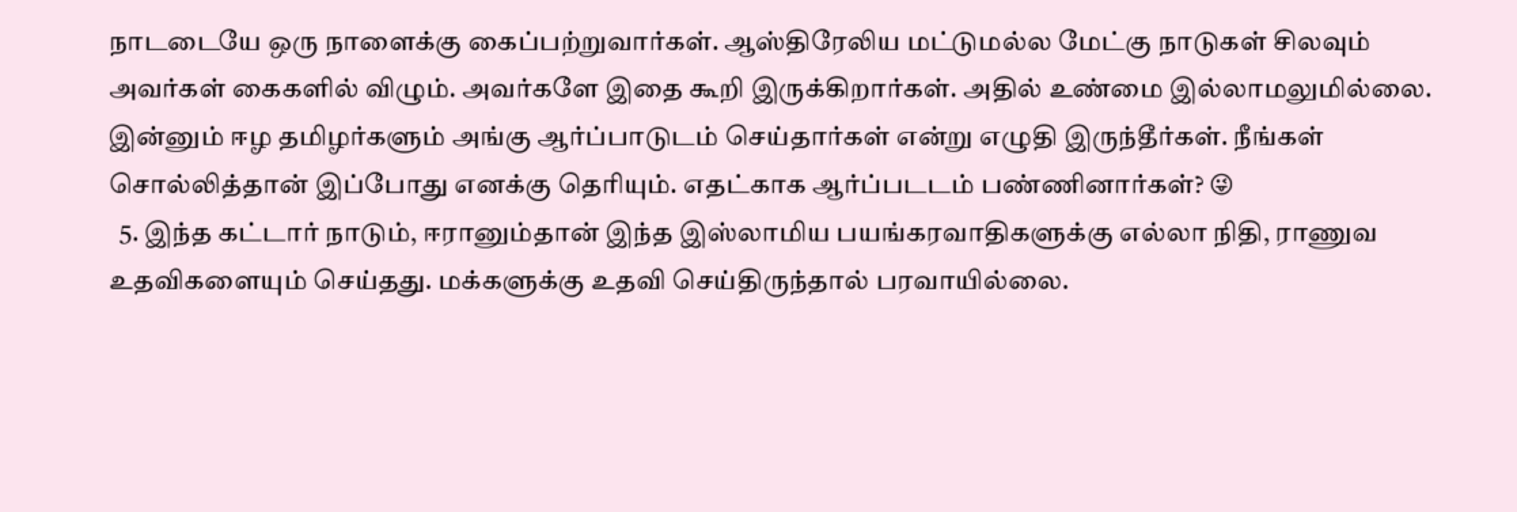நாடடையே ஒரு நாளைக்கு கைப்பற்றுவார்கள். ஆஸ்திரேலிய மட்டுமல்ல மேட்கு நாடுகள் சிலவும் அவர்கள் கைகளில் விழும். அவர்களே இதை கூறி இருக்கிறார்கள். அதில் உண்மை இல்லாமலுமில்லை. இன்னும் ஈழ தமிழர்களும் அங்கு ஆர்ப்பாடுடம் செய்தார்கள் என்று எழுதி இருந்தீர்கள். நீங்கள் சொல்லித்தான் இப்போது எனக்கு தெரியும். எதட்காக ஆர்ப்படடம் பண்ணினார்கள்? 😜
  5. இந்த கட்டார் நாடும், ஈரானும்தான் இந்த இஸ்லாமிய பயங்கரவாதிகளுக்கு எல்லா நிதி, ராணுவ உதவிகளையும் செய்தது. மக்களுக்கு உதவி செய்திருந்தால் பரவாயில்லை.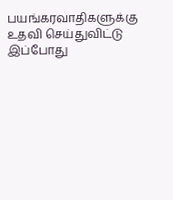பயங்கரவாதிகளுக்கு உதவி செய்துவிட்டு இப்போது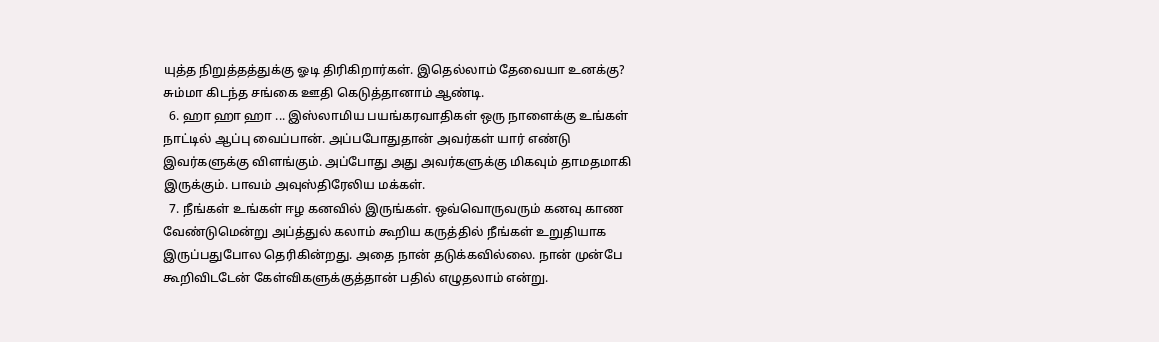யுத்த நிறுத்தத்துக்கு ஓடி திரிகிறார்கள். இதெல்லாம் தேவையா உனக்கு? சும்மா கிடந்த சங்கை ஊதி கெடுத்தானாம் ஆண்டி.
  6. ஹா ஹா ஹா ... இஸ்லாமிய பயங்கரவாதிகள் ஒரு நாளைக்கு உங்கள் நாட்டில் ஆப்பு வைப்பான். அப்பபோதுதான் அவர்கள் யார் எண்டு இவர்களுக்கு விளங்கும். அப்போது அது அவர்களுக்கு மிகவும் தாமதமாகி இருக்கும். பாவம் அவுஸ்திரேலிய மக்கள்.
  7. நீங்கள் உங்கள் ஈழ கனவில் இருங்கள். ஒவ்வொருவரும் கனவு காண வேண்டுமென்று அப்த்துல் கலாம் கூறிய கருத்தில் நீங்கள் உறுதியாக இருப்பதுபோல தெரிகின்றது. அதை நான் தடுக்கவில்லை. நான் முன்பே கூறிவிடடேன் கேள்விகளுக்குத்தான் பதில் எழுதலாம் என்று.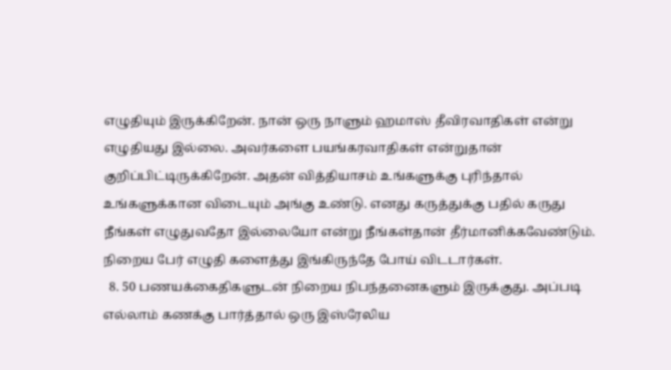எழுதியும் இருக்கிறேன். நான் ஒரு நாளும் ஹமாஸ் தீவிரவாதிகள் என்று எழுதியது இல்லை. அவர்களை பயங்கரவாதிகள் என்றுதான் குறிப்பிட்டிருக்கிறேன். அதன் வித்தியாசம் உங்களுக்கு புரிந்தால் உங்களுக்கான விடையும் அங்கு உண்டு. எனது கருத்துக்கு பதில் கருது நீங்கள் எழுதுவதோ இல்லையோ என்று நீங்கள்தான் தீர்மானிக்கவேண்டும். நிறைய பேர் எழுதி களைத்து இங்கிருந்தே போய் விடடார்கள்.
  8. 50 பணயக்கைதிகளுடன் நிறைய நிபந்தனைகளும் இருக்குது. அப்படி எல்லாம் கணக்கு பார்த்தால் ஒரு இஸ்ரேலிய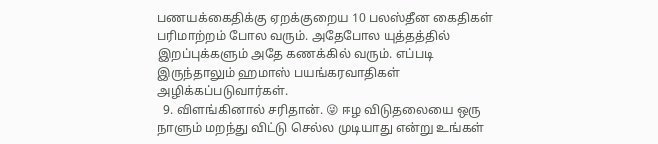பணயக்கைதிக்கு ஏறக்குறைய 10 பலஸ்தீன கைதிகள் பரிமாற்றம் போல வரும். அதேபோல யுத்தத்தில் இறப்புக்களும் அதே கணக்கில் வரும். எப்படி இருந்தாலும் ஹமாஸ் பயங்கரவாதிகள் அழிக்கப்படுவார்கள்.
  9. விளங்கினால் சரிதான். 😜 ஈழ விடுதலையை ஒரு நாளும் மறந்து விட்டு செல்ல முடியாது என்று உங்கள்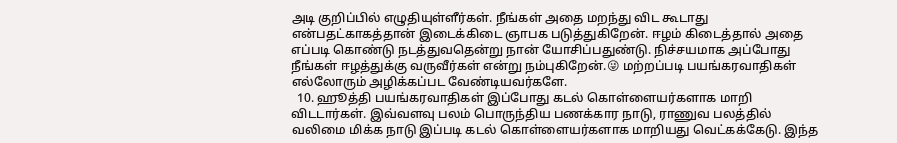அடி குறிப்பில் எழுதியுள்ளீர்கள். நீங்கள் அதை மறந்து விட கூடாது என்பதட்காகத்தான் இடைக்கிடை ஞாபக படுத்துகிறேன். ஈழம் கிடைத்தால் அதை எப்படி கொண்டு நடத்துவதென்று நான் யோசிப்பதுண்டு. நிச்சயமாக அப்போது நீங்கள் ஈழத்துக்கு வருவீர்கள் என்று நம்புகிறேன்.😜 மற்றப்படி பயங்கரவாதிகள் எல்லோரும் அழிக்கப்பட வேண்டியவர்களே.
  10. ஹூத்தி பயங்கரவாதிகள் இப்போது கடல் கொள்ளையர்களாக மாறி விடடார்கள். இவ்வளவு பலம் பொருந்திய பணக்கார நாடு, ராணுவ பலத்தில் வலிமை மிக்க நாடு இப்படி கடல் கொள்ளையர்களாக மாறியது வெட்கக்கேடு. இந்த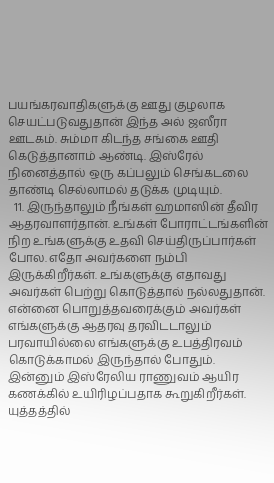பயங்கரவாதிகளுக்கு ஊது குழலாக செயட்படுவதுதான் இந்த அல் ஜஸீரா ஊடகம். சும்மா கிடந்த சங்கை ஊதி கெடுத்தானாம் ஆண்டி. இஸ்ரேல் நினைத்தால் ஒரு கப்பலும் செங்கடலை தாண்டி செல்லாமல் தடுக்க முடியும்.
  11. இருந்தாலும் நீங்கள் ஹமாஸின் தீவிர ஆதரவாளர்தான். உங்கள் போராட்டங்களின் நிற உங்களுக்கு உதவி செய்திருப்பார்கள் போல. எதோ அவர்களை நம்பி இருக்கிறீர்கள். உங்களுக்கு எதாவது அவர்கள் பெற்று கொடுத்தால் நல்லதுதான். என்னை பொறுத்தவரைக்கும் அவர்கள் எங்களுக்கு ஆதரவு தரவிடடாலும் பரவாயில்லை எங்களுக்கு உபத்திரவம் கொடுக்காமல் இருந்தால் போதும். இன்னும் இஸ்ரேலிய ராணுவம் ஆயிர கணக்கில் உயிரிழப்பதாக கூறுகிறீர்கள். யுத்தத்தில்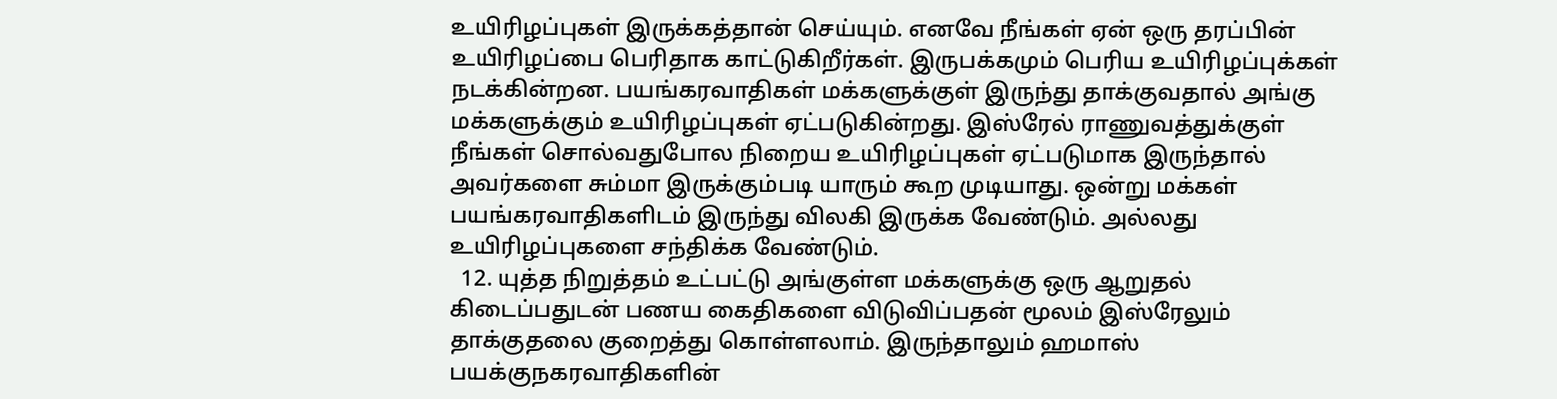உயிரிழப்புகள் இருக்கத்தான் செய்யும். எனவே நீங்கள் ஏன் ஒரு தரப்பின் உயிரிழப்பை பெரிதாக காட்டுகிறீர்கள். இருபக்கமும் பெரிய உயிரிழப்புக்கள் நடக்கின்றன. பயங்கரவாதிகள் மக்களுக்குள் இருந்து தாக்குவதால் அங்கு மக்களுக்கும் உயிரிழப்புகள் ஏட்படுகின்றது. இஸ்ரேல் ராணுவத்துக்குள் நீங்கள் சொல்வதுபோல நிறைய உயிரிழப்புகள் ஏட்படுமாக இருந்தால் அவர்களை சும்மா இருக்கும்படி யாரும் கூற முடியாது. ஒன்று மக்கள் பயங்கரவாதிகளிடம் இருந்து விலகி இருக்க வேண்டும். அல்லது உயிரிழப்புகளை சந்திக்க வேண்டும்.
  12. யுத்த நிறுத்தம் உட்பட்டு அங்குள்ள மக்களுக்கு ஒரு ஆறுதல் கிடைப்பதுடன் பணய கைதிகளை விடுவிப்பதன் மூலம் இஸ்ரேலும் தாக்குதலை குறைத்து கொள்ளலாம். இருந்தாலும் ஹமாஸ் பயக்குநகரவாதிகளின்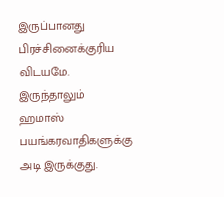இருப்பானது பிரச்சினைக்குரிய விடயமே. இருந்தாலும் ஹமாஸ் பயங்கரவாதிகளுக்கு அடி இருக்குது.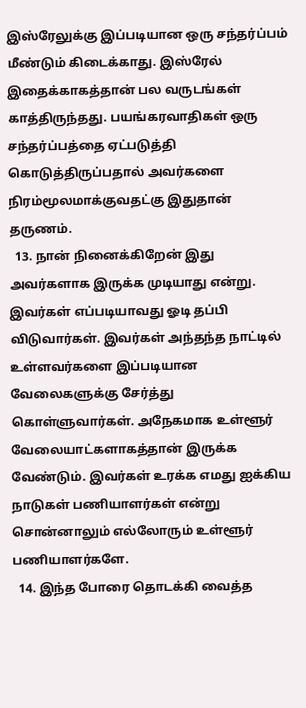இஸ்ரேலுக்கு இப்படியான ஒரு சந்தர்ப்பம் மீண்டும் கிடைக்காது. இஸ்ரேல் இதைக்காகத்தான் பல வருடங்கள் காத்திருந்தது. பயங்கரவாதிகள் ஒரு சந்தர்ப்பத்தை ஏட்படுத்தி கொடுத்திருப்பதால் அவர்களை நிரம்மூலமாக்குவதட்கு இதுதான் தருணம்.
  13. நான் நினைக்கிறேன் இது அவர்களாக இருக்க முடியாது என்று. இவர்கள் எப்படியாவது ஓடி தப்பி விடுவார்கள். இவர்கள் அந்தந்த நாட்டில் உள்ளவர்களை இப்படியான வேலைகளுக்கு சேர்த்து கொள்ளுவார்கள். அநேகமாக உள்ளூர் வேலையாட்களாகத்தான் இருக்க வேண்டும். இவர்கள் உரக்க எமது ஐக்கிய நாடுகள் பணியாளர்கள் என்று சொன்னாலும் எல்லோரும் உள்ளூர் பணியாளர்களே.
  14. இந்த போரை தொடக்கி வைத்த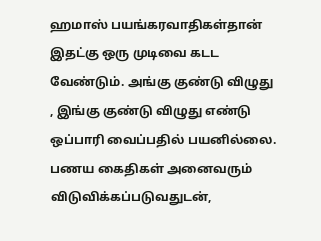ஹமாஸ் பயங்கரவாதிகள்தான் இதட்கு ஒரு முடிவை கடட வேண்டும். அங்கு குண்டு விழுது , இங்கு குண்டு விழுது எண்டு ஒப்பாரி வைப்பதில் பயனில்லை. பணய கைதிகள் அனைவரும் விடுவிக்கப்படுவதுடன்,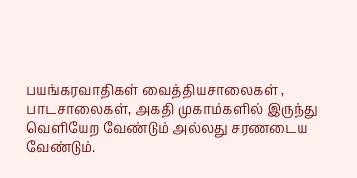பயங்கரவாதிகள் வைத்தியசாலைகள் , பாடசாலைகள், அகதி முகாம்களில் இருந்து வெளியேற வேண்டும் அல்லது சரணடைய வேண்டும்.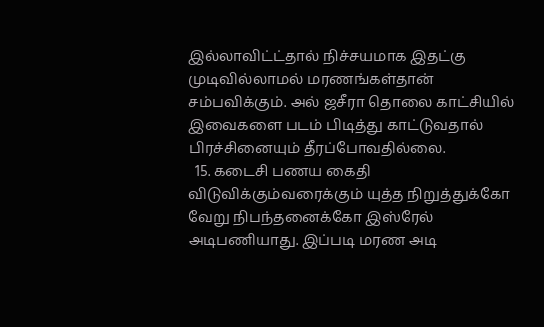இல்லாவிட்ட்தால் நிச்சயமாக இதட்கு முடிவில்லாமல் மரணங்கள்தான் சம்பவிக்கும். அல் ஜசீரா தொலை காட்சியில் இவைகளை படம் பிடித்து காட்டுவதால் பிரச்சினையும் தீரப்போவதில்லை.
  15. கடைசி பணய கைதி விடுவிக்கும்வரைக்கும் யுத்த நிறுத்துக்கோ வேறு நிபந்தனைக்கோ இஸ்ரேல் அடிபணியாது. இப்படி மரண அடி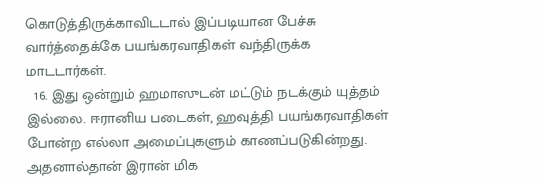கொடுத்திருக்காவிடடால் இப்படியான பேச்சு வார்த்தைக்கே பயங்கரவாதிகள் வந்திருக்க மாடடார்கள்.
  16. இது ஒன்றும் ஹமாஸுடன் மட்டும் நடக்கும் யுத்தம் இல்லை. ஈரானிய படைகள், ஹவுத்தி பயங்கரவாதிகள் போன்ற எல்லா அமைப்புகளும் காணப்படுகின்றது. அதனால்தான் இரான் மிக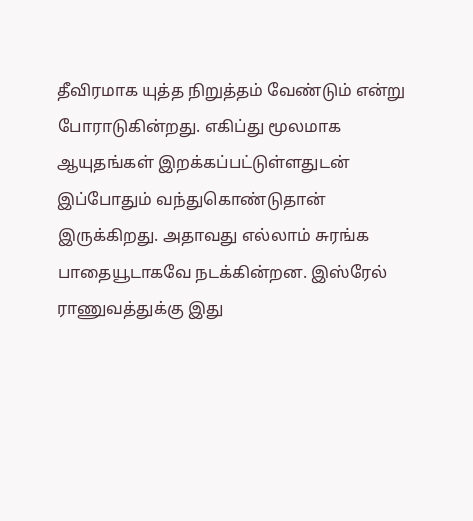தீவிரமாக யுத்த நிறுத்தம் வேண்டும் என்று போராடுகின்றது. எகிப்து மூலமாக ஆயுதங்கள் இறக்கப்பட்டுள்ளதுடன் இப்போதும் வந்துகொண்டுதான் இருக்கிறது. அதாவது எல்லாம் சுரங்க பாதையூடாகவே நடக்கின்றன. இஸ்ரேல் ராணுவத்துக்கு இது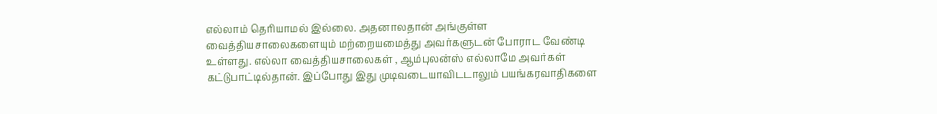எல்லாம் தெரியாமல் இல்லை. அதனாலதான் அங்குள்ள வைத்தியசாலைகளையும் மற்றையமைத்து அவர்களுடன் போராட வேண்டி உள்ளது. எல்லா வைத்தியசாலைகள் , ஆம்புலன்ஸ் எல்லாமே அவர்கள் கட்டுபாட்டில்தான். இப்போது இது முடிவடையாவிடடாலும் பயங்கரவாதிகளை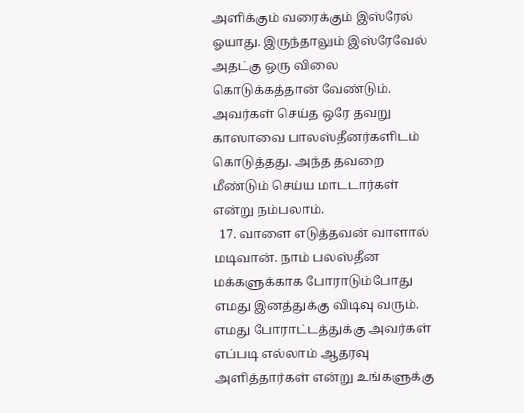அளிக்கும் வரைக்கும் இஸ்ரேல் ஓயாது. இருந்தாலும் இஸ்ரேவேல் அதட்கு ஒரு விலை கொடுக்கத்தான் வேண்டும். அவர்கள் செய்த ஒரே தவறு காஸாவை பாலஸ்தீனர்களிடம் கொடுத்தது. அந்த தவறை மீண்டும் செய்ய மாடடார்கள் என்று நம்பலாம்.
  17. வாளை எடுத்தவன் வாளால் மடிவான். நாம் பலஸ்தீன மக்களுக்காக போராடும்போது எமது இனத்துக்கு விடிவு வரும். எமது போராட்டத்துக்கு அவர்கள் எப்படி எல்லாம் ஆதரவு அளித்தார்கள் என்று உங்களுக்கு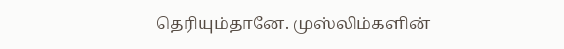தெரியும்தானே. முஸ்லிம்களின்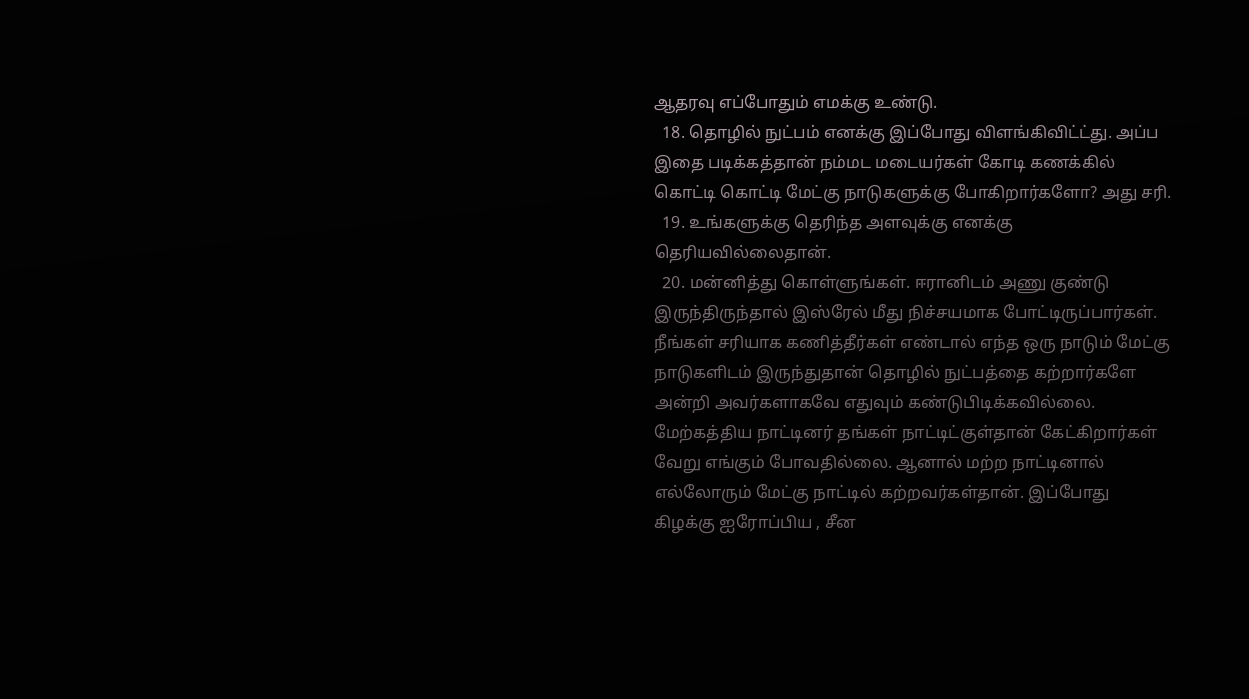ஆதரவு எப்போதும் எமக்கு உண்டு.
  18. தொழில் நுட்பம் எனக்கு இப்போது விளங்கிவிட்ட்து. அப்ப இதை படிக்கத்தான் நம்மட மடையர்கள் கோடி கணக்கில் கொட்டி கொட்டி மேட்கு நாடுகளுக்கு போகிறார்களோ? அது சரி.
  19. உங்களுக்கு தெரிந்த அளவுக்கு எனக்கு தெரியவில்லைதான்.
  20. மன்னித்து கொள்ளுங்கள். ஈரானிடம் அணு குண்டு இருந்திருந்தால் இஸ்ரேல் மீது நிச்சயமாக போட்டிருப்பார்கள். நீங்கள் சரியாக கணித்தீர்கள் எண்டால் எந்த ஒரு நாடும் மேட்கு நாடுகளிடம் இருந்துதான் தொழில் நுட்பத்தை கற்றார்களே அன்றி அவர்களாகவே எதுவும் கண்டுபிடிக்கவில்லை. மேற்கத்திய நாட்டினர் தங்கள் நாட்டிட்குள்தான் கேட்கிறார்கள் வேறு எங்கும் போவதில்லை. ஆனால் மற்ற நாட்டினால் எல்லோரும் மேட்கு நாட்டில் கற்றவர்கள்தான். இப்போது கிழக்கு ஐரோப்பிய , சீன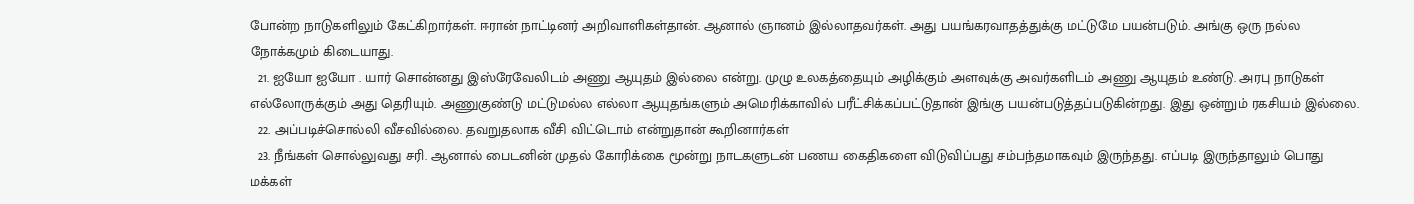போன்ற நாடுகளிலும் கேட்கிறார்கள். ஈரான் நாட்டினர் அறிவாளிகள்தான். ஆனால் ஞானம் இல்லாதவர்கள். அது பயங்கரவாதத்துக்கு மட்டுமே பயன்படும். அங்கு ஒரு நல்ல நோக்கமும் கிடையாது.
  21. ஐயோ ஐயோ . யார் சொன்னது இஸ்ரேவேலிடம் அணு ஆயுதம் இல்லை என்று. முழு உலகத்தையும் அழிக்கும் அளவுக்கு அவர்களிடம் அணு ஆயுதம் உண்டு. அரபு நாடுகள் எல்லோருக்கும் அது தெரியும். அணுகுண்டு மட்டுமல்ல எல்லா ஆயுதங்களும் அமெரிக்காவில் பரீட்சிக்கப்பட்டுதான் இங்கு பயன்படுத்தப்படுகின்றது. இது ஒன்றும் ரகசியம் இல்லை.
  22. அப்படிச்சொல்லி வீசவில்லை. தவறுதலாக வீசி விட்டொம் என்றுதான் கூறினார்கள்
  23. நீங்கள் சொல்லுவது சரி. ஆனால் பைடனின் முதல் கோரிக்கை மூன்று நாடகளுடன் பணய கைதிகளை விடுவிப்பது சம்பந்தமாகவும் இருந்தது. எப்படி இருந்தாலும் பொது மக்கள்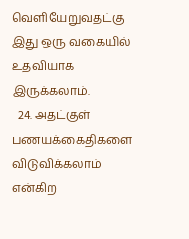வெளியேறுவதட்கு இது ஒரு வகையில் உதவியாக இருக்கலாம்.
  24. அதட்குள் பணயக்கைதிகளை விடுவிக்கலாம் என்கிற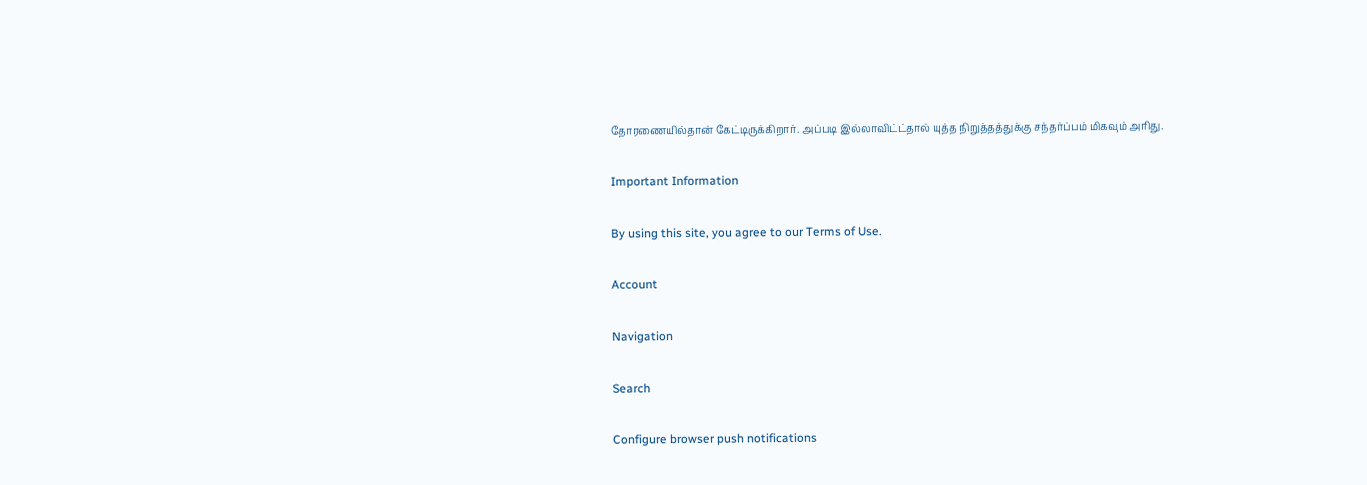தோரணையில்தான் கேட்டிருக்கிறார். அப்படி இல்லாவிட்ட்தால் யுத்த நிறுத்தத்துக்கு சந்தர்ப்பம் மிகவும் அரிது.

Important Information

By using this site, you agree to our Terms of Use.

Account

Navigation

Search

Configure browser push notifications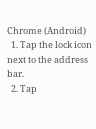Chrome (Android)
  1. Tap the lock icon next to the address bar.
  2. Tap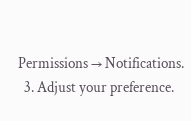Permissions → Notifications.
  3. Adjust your preference.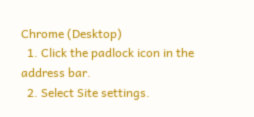Chrome (Desktop)
  1. Click the padlock icon in the address bar.
  2. Select Site settings.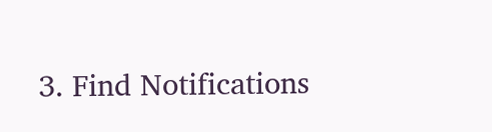3. Find Notifications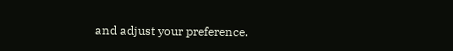and adjust your preference.